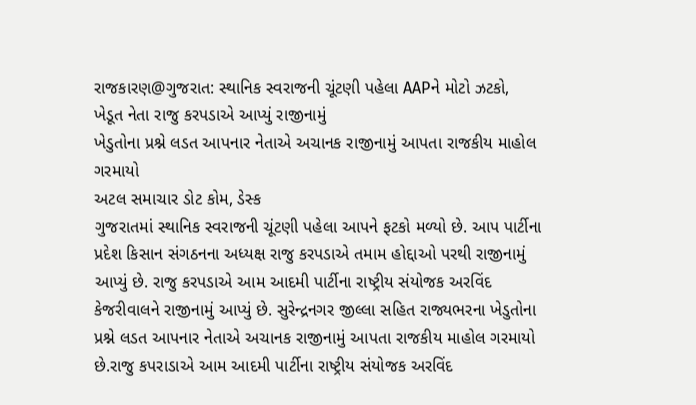રાજકારણ@ગુજરાત: સ્થાનિક સ્વરાજની ચૂંટણી પહેલા AAPને મોટો ઝટકો, ખેડૂત નેતા રાજુ કરપડાએ આપ્યું રાજીનામું
ખેડુતોના પ્રશ્ને લડત આપનાર નેતાએ અચાનક રાજીનામું આપતા રાજકીય માહોલ ગરમાયો
અટલ સમાચાર ડોટ કોમ, ડેસ્ક
ગુજરાતમાં સ્થાનિક સ્વરાજની ચૂંટણી પહેલા આપને ફટકો મળ્યો છે. આપ પાર્ટીના પ્રદેશ કિસાન સંગઠનના અધ્યક્ષ રાજુ કરપડાએ તમામ હોદ્દાઓ પરથી રાજીનામું આપ્યું છે. રાજુ કરપડાએ આમ આદમી પાર્ટીના રાષ્ટ્રીય સંયોજક અરવિંદ કેજરીવાલને રાજીનામું આપ્યું છે. સુરેન્દ્રનગર જીલ્લા સહિત રાજ્યભરના ખેડુતોના પ્રશ્ને લડત આપનાર નેતાએ અચાનક રાજીનામું આપતા રાજકીય માહોલ ગરમાયો છે.રાજુ કપરાડાએ આમ આદમી પાર્ટીના રાષ્ટ્રીય સંયોજક અરવિંદ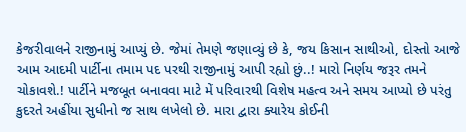કેજરીવાલને રાજીનામું આપ્યું છે. જેમાં તેમણે જણાવ્યું છે કે, જય કિસાન સાથીઓ, દોસ્તો આજે આમ આદમી પાર્ટીના તમામ પદ પરથી રાજીનામું આપી રહ્યો છું..! મારો નિર્ણય જરૂર તમને ચોકાવશે.! પાર્ટીને મજબૂત બનાવવા માટે મેં પરિવારથી વિશેષ મહત્વ અને સમય આપ્યો છે પરંતુ કુદરતે અહીંયા સુધીનો જ સાથ લખેલો છે. મારા દ્વારા ક્યારેય કોઈની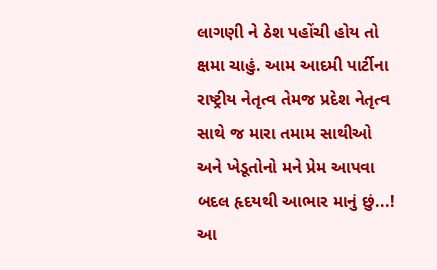લાગણી ને ઠેશ પહોંચી હોય તો ક્ષમા ચાહું. આમ આદમી પાર્ટીના રાષ્ટ્રીય નેતૃત્વ તેમજ પ્રદેશ નેતૃત્વ સાથે જ મારા તમામ સાથીઓ અને ખેડૂતોનો મને પ્રેમ આપવા બદલ હૃદયથી આભાર માનું છું...!
આ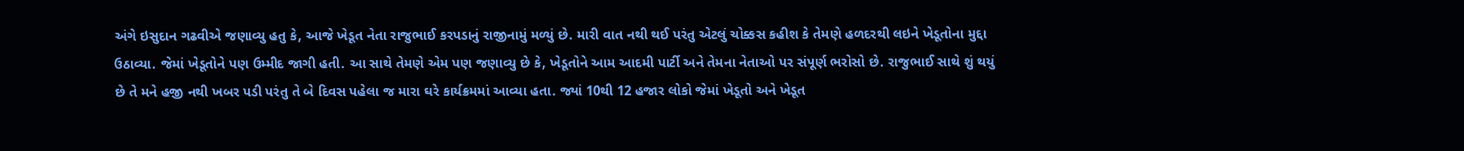અંગે ઇસુદાન ગઢવીએ જણાવ્યુ હતુ કે, આજે ખેડૂત નેતા રાજુભાઈ કરપડાનું રાજીનામું મળ્યું છે. મારી વાત નથી થઈ પરંતુ એટલું ચોક્કસ કહીશ કે તેમણે હળદરથી લઇને ખેડૂતોના મુદ્દા ઉઠાવ્યા. જેમાં ખેડૂતોને પણ ઉમ્મીદ જાગી હતી. આ સાથે તેમણે એમ પણ જણાવ્યુ છે કે, ખેડૂતોને આમ આદમી પાર્ટી અને તેમના નેતાઓ પર સંપૂર્ણ ભરોસો છે. રાજુભાઈ સાથે શું થયું છે તે મને હજી નથી ખબર પડી પરંતુ તે બે દિવસ પહેલા જ મારા ઘરે કાર્યક્રમમાં આવ્યા હતા. જ્યાં 10થી 12 હજાર લોકો જેમાં ખેડૂતો અને ખેડૂત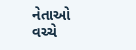નેતાઓ વચ્ચે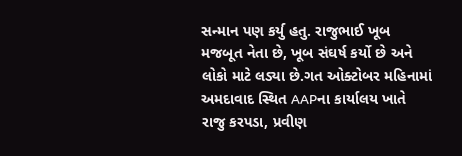સન્માન પણ કર્યુ હતુ. રાજુભાઈ ખૂબ મજબૂત નેતા છે, ખૂબ સંઘર્ષ કર્યો છે અને લોકો માટે લડ્યા છે.ગત ઓક્ટોબર મહિનામાં અમદાવાદ સ્થિત AAPના કાર્યાલય ખાતે રાજુ કરપડા, પ્રવીણ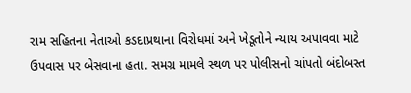રામ સહિતના નેતાઓ કડદાપ્રથાના વિરોધમાં અને ખેડૂતોને ન્યાય અપાવવા માટે ઉપવાસ પર બેસવાના હતા. સમગ્ર મામલે સ્થળ પર પોલીસનો ચાંપતો બંદોબસ્ત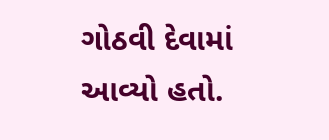ગોઠવી દેવામાં આવ્યો હતો.